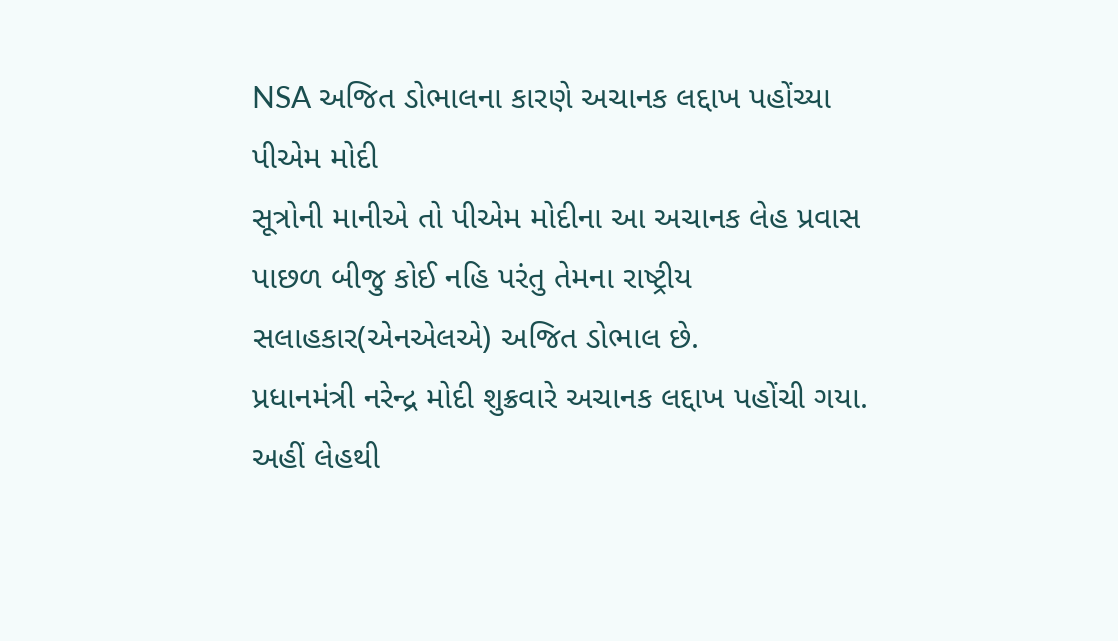NSA અજિત ડોભાલના કારણે અચાનક લદ્દાખ પહોંચ્યા પીએમ મોદી
સૂત્રોની માનીએ તો પીએમ મોદીના આ અચાનક લેહ પ્રવાસ પાછળ બીજુ કોઈ નહિ પરંતુ તેમના રાષ્ટ્રીય સલાહકાર(એનએલએ) અજિત ડોભાલ છે.
પ્રધાનમંત્રી નરેન્દ્ર મોદી શુક્રવારે અચાનક લદ્દાખ પહોંચી ગયા. અહીં લેહથી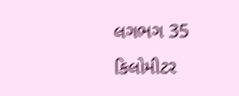લગભગ 35 કિલોમીટર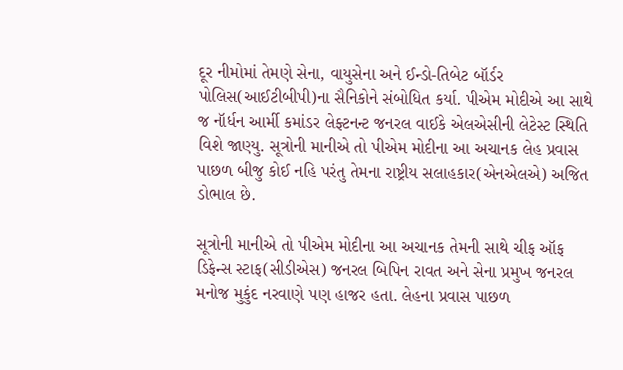દૂર નીમોમાં તેમણે સેના, વાયુસેના અને ઈન્ડો-તિબેટ બૉર્ડર પોલિસ(આઈટીબીપી)ના સૈનિકોને સંબોધિત કર્યા. પીએમ મોદીએ આ સાથે જ નૉર્ધન આર્મી કમાંડર લેફ્ટનન્ટ જનરલ વાઈકે એલએસીની લેટેસ્ટ સ્થિતિ વિશે જાણ્યુ. સૂત્રોની માનીએ તો પીએમ મોદીના આ અચાનક લેહ પ્રવાસ પાછળ બીજુ કોઈ નહિ પરંતુ તેમના રાષ્ટ્રીય સલાહકાર(એનએલએ) અજિત ડોભાલ છે.

સૂત્રોની માનીએ તો પીએમ મોદીના આ અચાનક તેમની સાથે ચીફ ઑફ ડિફેન્સ સ્ટાફ(સીડીએસ) જનરલ બિપિન રાવત અને સેના પ્રમુખ જનરલ મનોજ મુકુંદ નરવાણે પણ હાજર હતા. લેહના પ્રવાસ પાછળ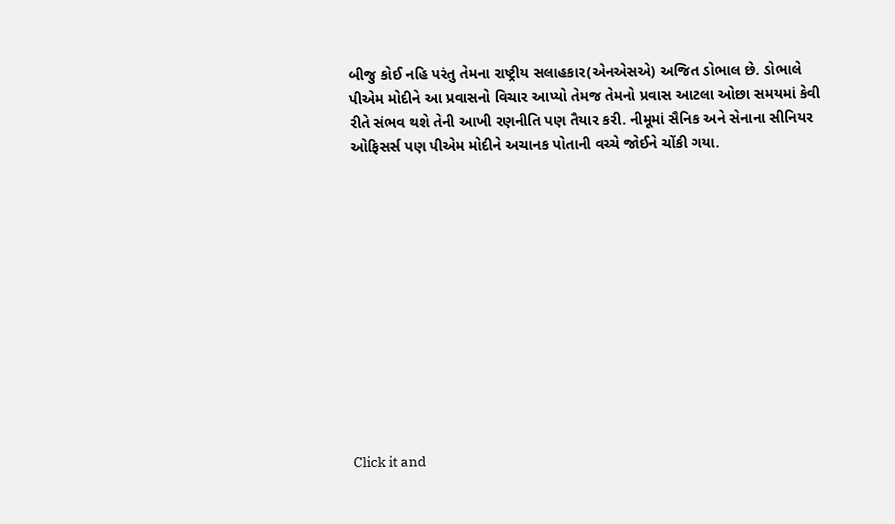બીજુ કોઈ નહિ પરંતુ તેમના રાષ્ટ્રીય સલાહકાર(એનએસએ) અજિત ડોભાલ છે. ડોભાલે પીએમ મોદીને આ પ્રવાસનો વિચાર આપ્યો તેમજ તેમનો પ્રવાસ આટલા ઓછા સમયમાં કેવી રીતે સંભવ થશે તેની આખી રણનીતિ પણ તૈયાર કરી. નીમૂમાં સૈનિક અને સેનાના સીનિયર ઓફિસર્સ પણ પીએમ મોદીને અચાનક પોતાની વચ્ચે જોઈને ચોંકી ગયા.












Click it and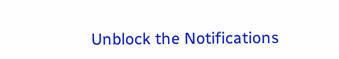Unblock the Notifications